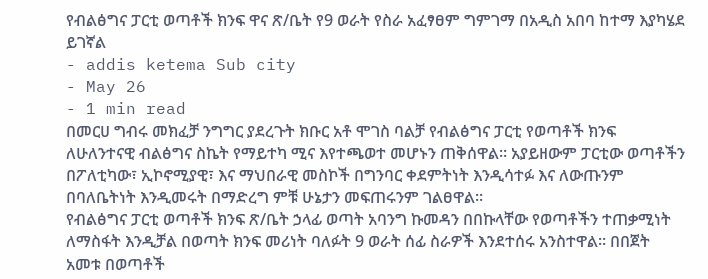የብልፅግና ፓርቲ ወጣቶች ክንፍ ዋና ጽ/ቤት የ9 ወራት የስራ አፈፃፀም ግምገማ በአዲስ አበባ ከተማ እያካሄደ ይገኛል
- addis ketema Sub city
- May 26
- 1 min read
በመርሀ ግብሩ መክፈቻ ንግግር ያደረጉት ክቡር አቶ ሞገስ ባልቻ የብልፅግና ፓርቲ የወጣቶች ክንፍ ለሁለንተናዊ ብልፅግና ስኬት የማይተካ ሚና እየተጫወተ መሆኑን ጠቅሰዋል። አያይዘውም ፓርቲው ወጣቶችን በፖለቲካው፣ ኢኮኖሚያዊ፣ እና ማህበራዊ መስኮች በግንባር ቀደምትነት እንዲሳተፉ እና ለውጡንም በባለቤትነት እንዲመሩት በማድረግ ምቹ ሁኔታን መፍጠሩንም ገልፀዋል።
የብልፅግና ፓርቲ ወጣቶች ክንፍ ጽ/ቤት ኃላፊ ወጣት አባንግ ኩመዳን በበኩላቸው የወጣቶችን ተጠቃሚነት ለማስፋት እንዲቻል በወጣት ክንፍ መሪነት ባለፉት 9 ወራት ሰፊ ስራዎች እንደተሰሩ አንስተዋል። በበጀት አመቱ በወጣቶች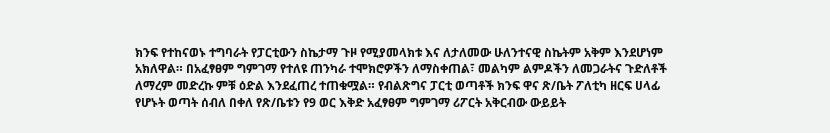ክንፍ የተከናወኑ ተግባራት የፓርቲውን ስኬታማ ጉዞ የሚያመላክቱ እና ለታለመው ሁለንተናዊ ስኬትም አቅም እንደሆነም አክለዋል። በአፈፃፀም ግምገማ የተለዩ ጠንካራ ተሞክሮዎችን ለማስቀጠል፣ መልካም ልምዶችን ለመጋራትና ጉድለቶች ለማረም መድረኩ ምቹ ዕድል እንደፈጠረ ተጠቁሟል። የብልጽግና ፓርቲ ወጣቶች ክንፍ ዋና ጽ/ቤት ፖለቲካ ዘርፍ ሀላፊ የሆኑት ወጣት ሰብለ በቀለ የጽ/ቤቱን የ9 ወር እቅድ አፈፃፀም ግምገማ ሪፖርት አቅርብው ውይይት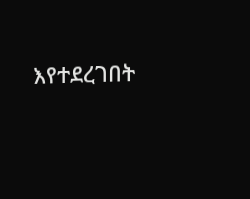እየተደረገበት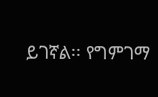ይገኛል፡፡ የግምገማ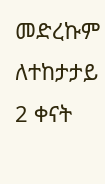መድረኩም ለተከታታይ 2 ቀናት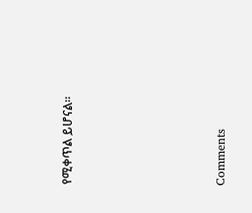የሚቀጥል ይሆናል።







Comments